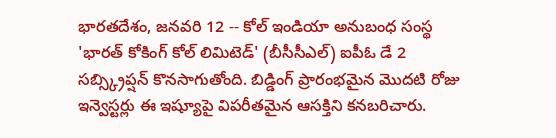భారతదేశం, జనవరి 12 -- కోల్ ఇండియా అనుబంధ సంస్థ 'భారత్ కోకింగ్ కోల్ లిమిటెడ్' (బీసీసీఎల్) ఐపీఓ డే 2 సబ్స్క్రిప్షన్ కొనసాగుతోంది. బిడ్డింగ్ ప్రారంభమైన మొదటి రోజు ఇన్వెస్టర్లు ఈ ఇష్యూపై విపరీతమైన ఆసక్తిని కనబరిచారు.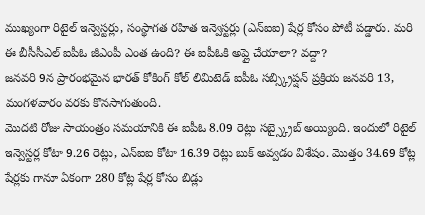ముఖ్యంగా రిటైల్ ఇన్వెస్టర్లు, సంస్థాగత రహిత ఇన్వెస్టర్లు (ఎన్ఐఐ) షేర్ల కోసం పోటీ పడ్డారు. మరి ఈ బీసీసీఎల్ ఐపీఓ జీఎంపీ ఎంత ఉంది? ఈ ఐపీఓకి అప్లై చేయాలా? వద్దా?
జనవరి 9న ప్రారంభమైన భారత్ కోకింగ్ కోల్ లిమిటెడ్ ఐపీఓ సబ్స్క్రిప్షన్ ప్రక్రియ జనవరి 13, మంగళవారం వరకు కొనసాగుతుంది.
మొదటి రోజు సాయంత్రం సమయానికి ఈ ఐపీఓ 8.09 రెట్లు సబ్స్క్రైబ్ అయ్యింది. ఇందులో రిటైల్ ఇన్వెస్టర్ల కోటా 9.26 రెట్లు, ఎన్ఐఐ కోటా 16.39 రెట్లు బుక్ అవ్వడం విశేషం. మొత్తం 34.69 కోట్ల షేర్లకు గానూ ఏకంగా 280 కోట్ల షేర్ల కోసం బిడ్లు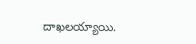దాఖలయ్యాయి.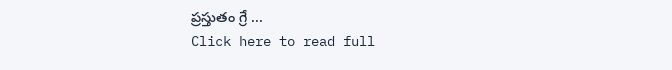ప్రస్తుతం గ్రే ...
Click here to read full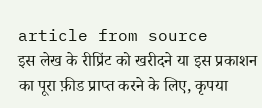article from source
इस लेख के रीप्रिंट को खरीदने या इस प्रकाशन का पूरा फ़ीड प्राप्त करने के लिए, कृपया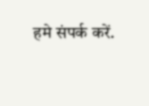हमे संपर्क करें.